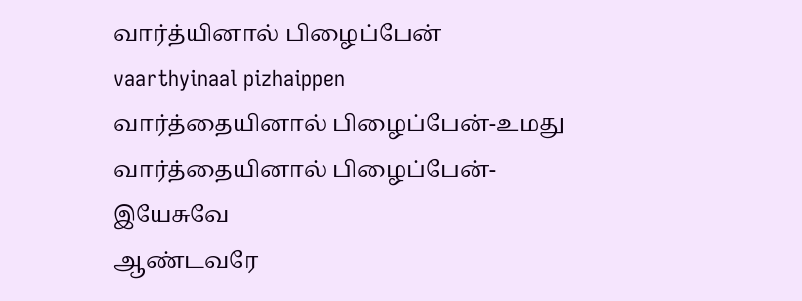வார்த்யினால் பிழைப்பேன்
vaarthyinaal pizhaippen
வார்த்தையினால் பிழைப்பேன்-உமது வார்த்தையினால் பிழைப்பேன்-இயேசுவே
ஆண்டவரே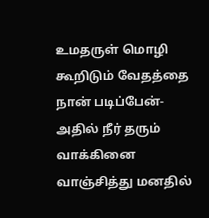உமதருள் மொழி கூறிடும் வேதத்தை நான் படிப்பேன்-அதில் நீர் தரும் வாக்கினை வாஞ்சித்து மனதில்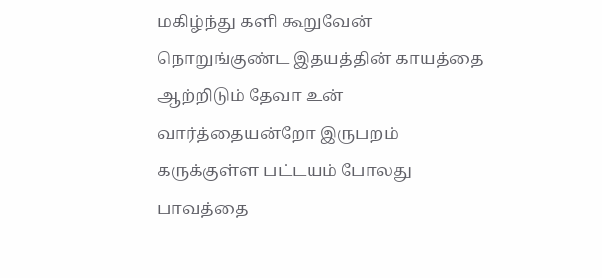மகிழ்ந்து களி கூறுவேன்
நொறுங்குண்ட இதயத்தின் காயத்தை ஆற்றிடும் தேவா உன் வார்த்தையன்றோ இருபறம் கருக்குள்ள பட்டயம் போலது பாவத்தை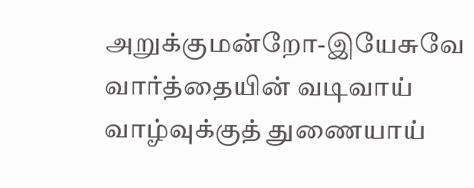அறுக்குமன்றோ-இயேசுவே
வார்த்தையின் வடிவாய் வாழ்வுக்குத் துணையாய்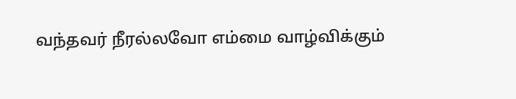வந்தவர் நீரல்லவோ எம்மை வாழ்விக்கும்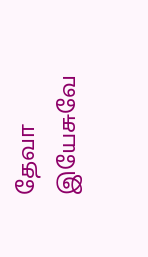தேவா இயேசுவே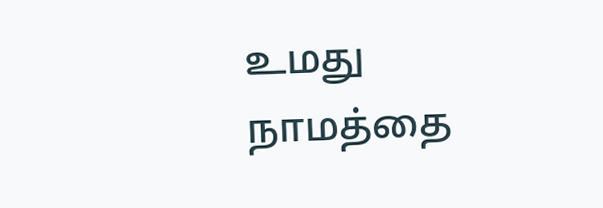உமது நாமத்தை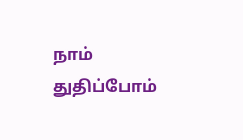நாம் துதிப்போம்